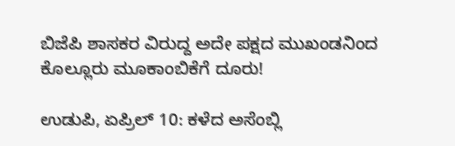ಬಿಜೆಪಿ ಶಾಸಕರ ವಿರುದ್ದ ಅದೇ ಪಕ್ಷದ ಮುಖಂಡನಿಂದ ಕೊಲ್ಲೂರು ಮೂಕಾಂಬಿಕೆಗೆ ದೂರು!

ಉಡುಪಿ, ಏಪ್ರಿಲ್ 10: ಕಳೆದ ಅಸೆಂಬ್ಲಿ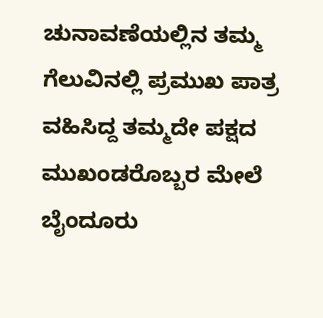ಚುನಾವಣೆಯಲ್ಲಿನ ತಮ್ಮ ಗೆಲುವಿನಲ್ಲಿ ಪ್ರಮುಖ ಪಾತ್ರ ವಹಿಸಿದ್ದ ತಮ್ಮದೇ ಪಕ್ಷದ ಮುಖಂಡರೊಬ್ಬರ ಮೇಲೆ ಬೈಂದೂರು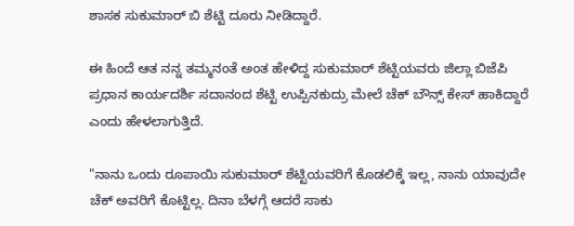ಶಾಸಕ ಸುಕುಮಾರ್ ಬಿ ಶೆಟ್ಟಿ ದೂರು ನೀಡಿದ್ದಾರೆ.

ಈ ಹಿಂದೆ ಆತ ನನ್ನ ತಮ್ಮನಂತೆ ಅಂತ ಹೇಳಿದ್ದ ಸುಕುಮಾರ್ ಶೆಟ್ಟಿಯವರು ಜಿಲ್ಲಾ ಬಿಜೆಪಿ ಪ್ರಧಾನ ಕಾರ್ಯದರ್ಶಿ ಸದಾನಂದ ಶೆಟ್ಟಿ ಉಪ್ಪಿನಕುದ್ರು ಮೇಲೆ ಚೆಕ್ ಬೌನ್ಸ್ ಕೇಸ್ ಹಾಕಿದ್ದಾರೆ ಎಂದು ಹೇಳಲಾಗುತ್ತಿದೆ.

"ನಾನು ಒಂದು ರೂಪಾಯಿ ಸುಕುಮಾರ್ ಶೆಟ್ಟಿಯವರಿಗೆ ಕೊಡಲಿಕ್ಕೆ ಇಲ್ಲ, ನಾನು ಯಾವುದೇ ಚೆಕ್ ಅವರಿಗೆ ಕೊಟ್ಟಿಲ್ಲ. ದಿನಾ ಬೆಳಗ್ಗೆ ಆದರೆ ಸಾಕು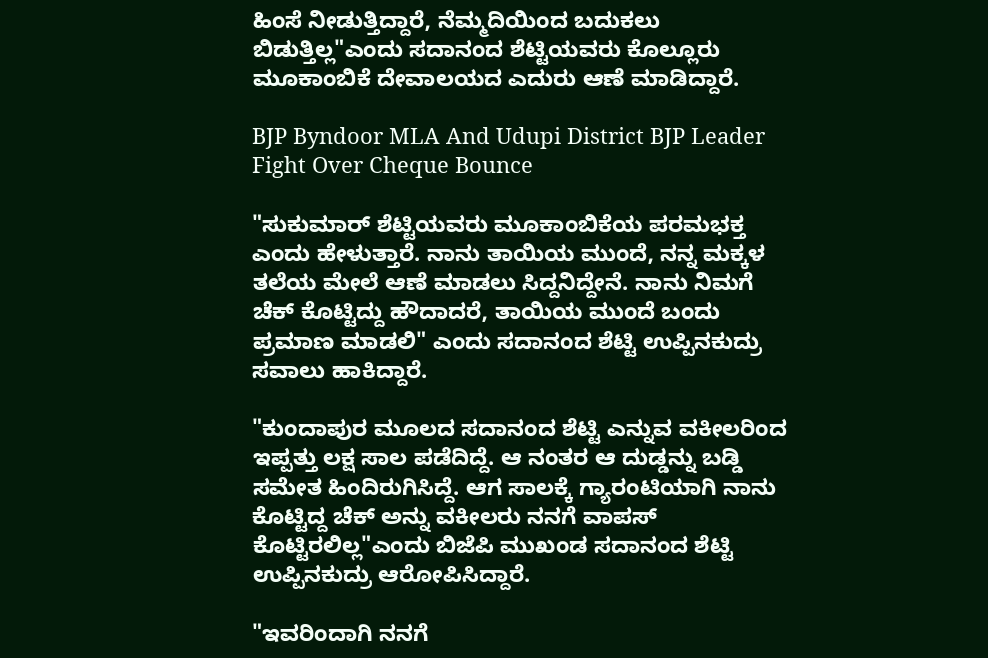ಹಿಂಸೆ ನೀಡುತ್ತಿದ್ದಾರೆ, ನೆಮ್ಮದಿಯಿಂದ ಬದುಕಲು ಬಿಡುತ್ತಿಲ್ಲ"ಎಂದು ಸದಾನಂದ ಶೆಟ್ಟಿಯವರು ಕೊಲ್ಲೂರು ಮೂಕಾಂಬಿಕೆ ದೇವಾಲಯದ ಎದುರು ಆಣೆ ಮಾಡಿದ್ದಾರೆ.

BJP Byndoor MLA And Udupi District BJP Leader Fight Over Cheque Bounce

"ಸುಕುಮಾರ್ ಶೆಟ್ಟಿಯವರು ಮೂಕಾಂಬಿಕೆಯ ಪರಮಭಕ್ತ ಎಂದು ಹೇಳುತ್ತಾರೆ. ನಾನು ತಾಯಿಯ ಮುಂದೆ, ನನ್ನ ಮಕ್ಕಳ ತಲೆಯ ಮೇಲೆ ಆಣೆ ಮಾಡಲು ಸಿದ್ದನಿದ್ದೇನೆ. ನಾನು ನಿಮಗೆ ಚೆಕ್ ಕೊಟ್ಟಿದ್ದು ಹೌದಾದರೆ, ತಾಯಿಯ ಮುಂದೆ ಬಂದು ಪ್ರಮಾಣ ಮಾಡಲಿ" ಎಂದು ಸದಾನಂದ ಶೆಟ್ಟಿ ಉಪ್ಪಿನಕುದ್ರು ಸವಾಲು ಹಾಕಿದ್ದಾರೆ.

"ಕುಂದಾಪುರ ಮೂಲದ ಸದಾನಂದ ಶೆಟ್ಟಿ ಎನ್ನುವ ವಕೀಲರಿಂದ ಇಪ್ಪತ್ತು ಲಕ್ಷ ಸಾಲ ಪಡೆದಿದ್ದೆ. ಆ ನಂತರ ಆ ದುಡ್ಡನ್ನು ಬಡ್ಡಿ ಸಮೇತ ಹಿಂದಿರುಗಿಸಿದ್ದೆ. ಆಗ ಸಾಲಕ್ಕೆ ಗ್ಯಾರಂಟಿಯಾಗಿ ನಾನು ಕೊಟ್ಟಿದ್ದ ಚೆಕ್ ಅನ್ನು ವಕೀಲರು ನನಗೆ ವಾಪಸ್ ಕೊಟ್ಟಿರಲಿಲ್ಲ"ಎಂದು ಬಿಜೆಪಿ ಮುಖಂಡ ಸದಾನಂದ ಶೆಟ್ಟಿ ಉಪ್ಪಿನಕುದ್ರು ಆರೋಪಿಸಿದ್ದಾರೆ.

"ಇವರಿಂದಾಗಿ ನನಗೆ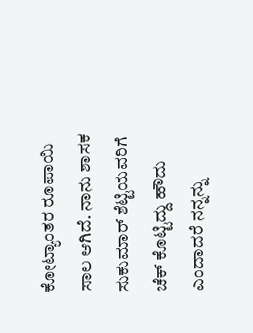ಕೋಟ್ಯಾಂತರ ರೂಪಾಯಿ ಸಾಲ ಆಗಿದೆ. ನಾನು ಶಾಸಕ ಸುಕುಮಾರ್ ಶೆಟ್ಟಿಯವರಿಗೆ ಚೆಕ್ ಕೊಟ್ಟಿದ್ದು ಹೌದು ಎಂದಾದರೆ ನನ್ನನ್ನು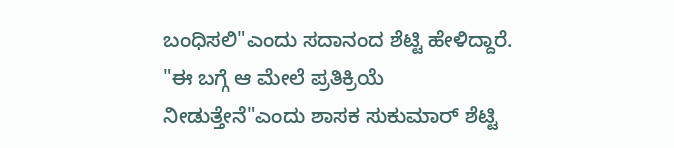ಬಂಧಿಸಲಿ"ಎಂದು ಸದಾನಂದ ಶೆಟ್ಟಿ ಹೇಳಿದ್ದಾರೆ. "ಈ ಬಗ್ಗೆ ಆ ಮೇಲೆ ಪ್ರತಿಕ್ರಿಯೆ ನೀಡುತ್ತೇನೆ"ಎಂದು ಶಾಸಕ ಸುಕುಮಾರ್ ಶೆಟ್ಟಿ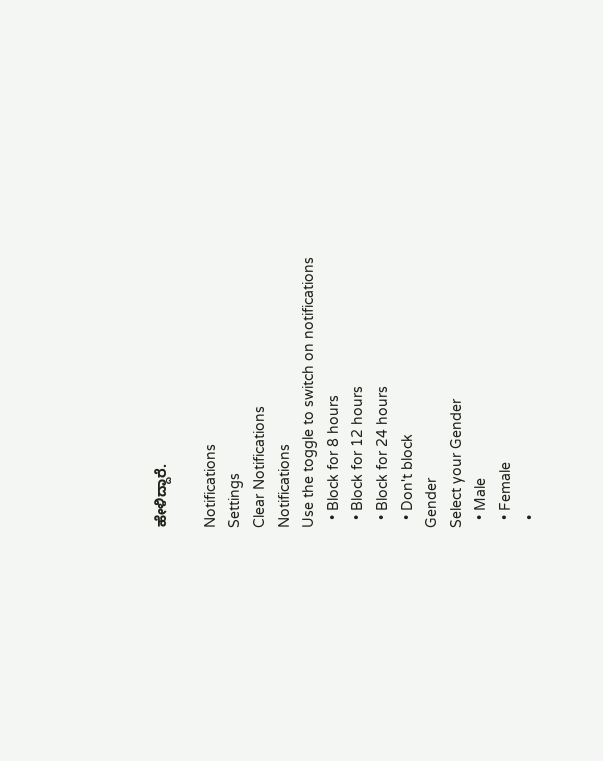ಹೇಳಿದ್ದಾರೆ.

Notifications
Settings
Clear Notifications
Notifications
Use the toggle to switch on notifications
  • Block for 8 hours
  • Block for 12 hours
  • Block for 24 hours
  • Don't block
Gender
Select your Gender
  • Male
  • Female
  •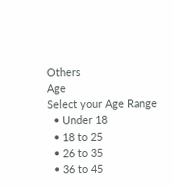Others
Age
Select your Age Range
  • Under 18
  • 18 to 25
  • 26 to 35
  • 36 to 45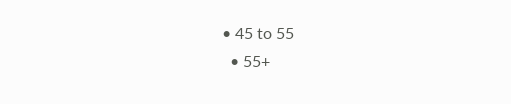• 45 to 55
  • 55+